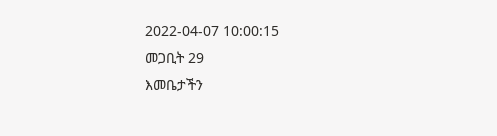2022-04-07 10:00:15
መጋቢት 29
እመቤታችን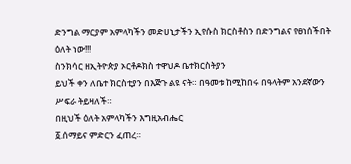ድንግል ማርያም አምላካችን መድሀኒታችን ኢየሱስ ክርስቶስን በድንግልና የፀነሰችበት ዕለት ነው!!!
ስንክሳር ዘኢትዮጵያ ኦርቶዶክስ ተዋህዶ ቤተክርስትያን
ይህች ቀን ለቤተ ክርስቲያን በእጅጉ ልዩ ናት። በዓመቱ ከሚከበሩ በዓላትም አንደኛውን ሥፍራ ትይዛለች።
በዚህች ዕለት አምላካችን እግዚአብሔር
፩.ሰማይና ምድርን ፈጠረ።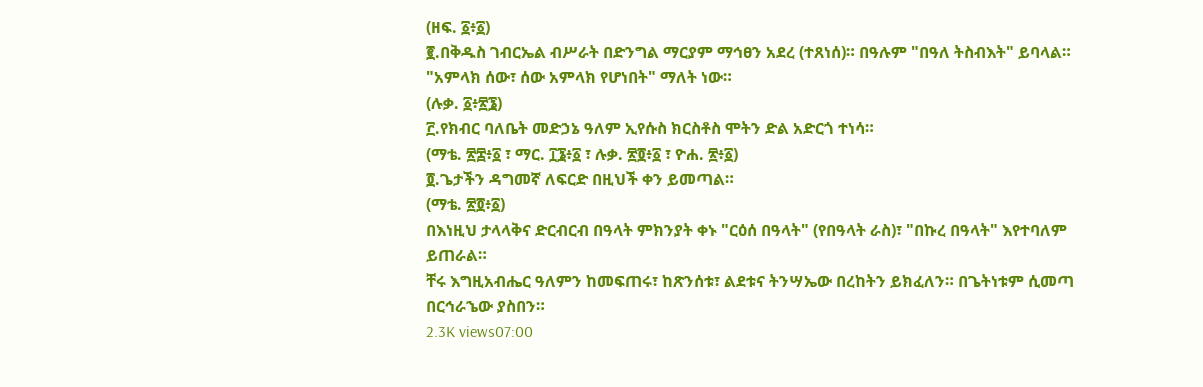(ዘፍ. ፩፥፩)
፪.በቅዱስ ገብርኤል ብሥራት በድንግል ማርያም ማኅፀን አደረ (ተጸነሰ)። በዓሉም "በዓለ ትስብእት" ይባላል። "አምላክ ሰው፣ ሰው አምላክ የሆነበት" ማለት ነው።
(ሉቃ. ፩፥፳፮)
፫.የክብር ባለቤት መድኃኔ ዓለም ኢየሱስ ክርስቶስ ሞትን ድል አድርጎ ተነሳ።
(ማቴ. ፳፰፥፩ ፣ ማር. ፲፮፥፩ ፣ ሉቃ. ፳፬፥፩ ፣ ዮሐ. ፳፥፩)
፬.ጌታችን ዳግመኛ ለፍርድ በዚህች ቀን ይመጣል።
(ማቴ. ፳፬፥፩)
በእነዚህ ታላላቅና ድርብርብ በዓላት ምክንያት ቀኑ "ርዕሰ በዓላት" (የበዓላት ራስ)፣ "በኩረ በዓላት" እየተባለም ይጠራል።
ቸሩ እግዚአብሔር ዓለምን ከመፍጠሩ፣ ከጽንሰቱ፣ ልደቱና ትንሣኤው በረከትን ይክፈለን። በጌትነቱም ሲመጣ በርኅራኄው ያስበን።
2.3K views07:00